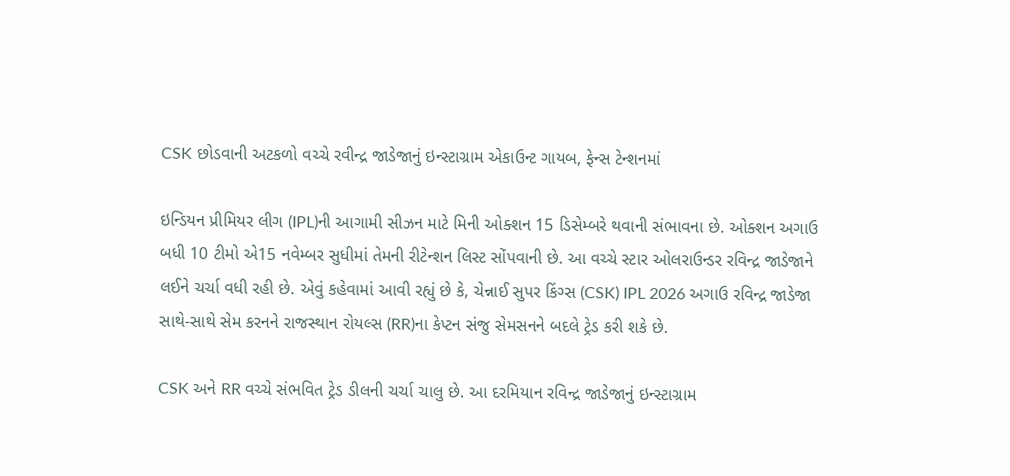CSK છોડવાની અટકળો વચ્ચે રવીન્દ્ર જાડેજાનું ઇન્સ્ટાગ્રામ એકાઉન્ટ ગાયબ, ફેન્સ ટેન્શનમાં

ઇન્ડિયન પ્રીમિયર લીગ (IPL)ની આગામી સીઝન માટે મિની ઓક્શન 15 ડિસેમ્બરે થવાની સંભાવના છે. ઓક્શન અગાઉ બધી 10 ટીમો એ15 નવેમ્બર સુધીમાં તેમની રીટેન્શન લિસ્ટ સોંપવાની છે. આ વચ્ચે સ્ટાર ઓલરાઉન્ડર રવિન્દ્ર જાડેજાને લઈને ચર્ચા વધી રહી છે. એવું કહેવામાં આવી રહ્યું છે કે, ચેન્નાઈ સુપર કિંગ્સ (CSK) IPL 2026 અગાઉ રવિન્દ્ર જાડેજા સાથે-સાથે સેમ કરનને રાજસ્થાન રોયલ્સ (RR)ના કેપ્ટન સંજુ સેમસનને બદલે ટ્રેડ કરી શકે છે.

CSK અને RR વચ્ચે સંભવિત ટ્રેડ ડીલની ચર્ચા ચાલુ છે. આ દરમિયાન રવિન્દ્ર જાડેજાનું ઇન્સ્ટાગ્રામ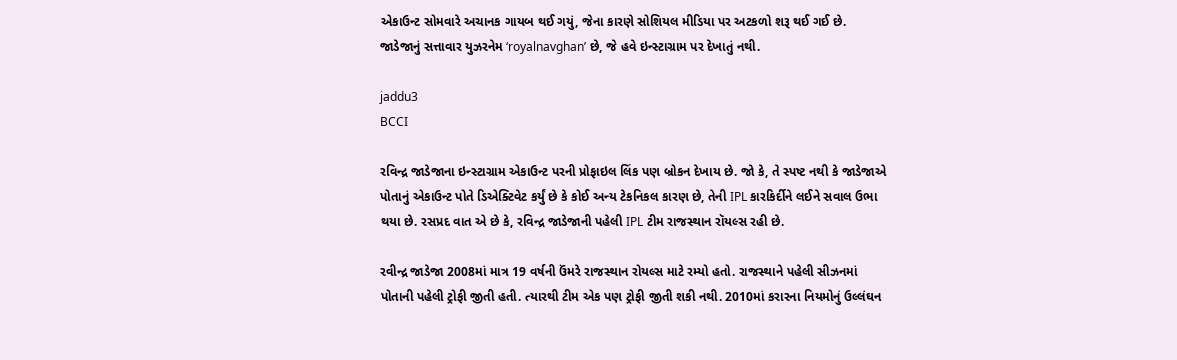એકાઉન્ટ સોમવારે અચાનક ગાયબ થઈ ગયું, જેના કારણે સોશિયલ મીડિયા પર અટકળો શરૂ થઈ ગઈ છે. જાડેજાનું સત્તાવાર યુઝરનેમ ‘royalnavghan’ છે, જે હવે ઇન્સ્ટાગ્રામ પર દેખાતું નથી.

jaddu3
BCCI

રવિન્દ્ર જાડેજાના ઇન્સ્ટાગ્રામ એકાઉન્ટ પરની પ્રોફાઇલ લિંક પણ બ્રોકન દેખાય છે. જો કે, તે સ્પષ્ટ નથી કે જાડેજાએ પોતાનું એકાઉન્ટ પોતે ડિએક્ટિવેટ કર્યું છે કે કોઈ અન્ય ટેકનિકલ કારણ છે, તેની IPL કારકિર્દીને લઈને સવાલ ઉભા થયા છે. રસપ્રદ વાત એ છે કે, રવિન્દ્ર જાડેજાની પહેલી IPL ટીમ રાજસ્થાન રૉયલ્સ રહી છે.

રવીન્દ્ર જાડેજા 2008માં માત્ર 19 વર્ષની ઉંમરે રાજસ્થાન રોયલ્સ માટે રમ્યો હતો. રાજસ્થાને પહેલી સીઝનમાં પોતાની પહેલી ટ્રોફી જીતી હતી. ત્યારથી ટીમ એક પણ ટ્રોફી જીતી શકી નથી. 2010માં કરારના નિયમોનું ઉલ્લંઘન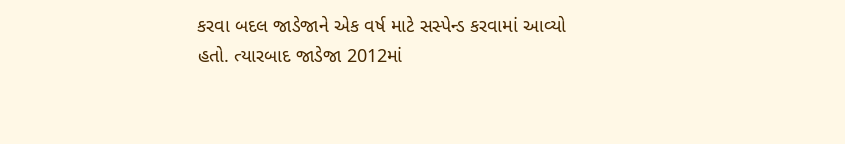કરવા બદલ જાડેજાને એક વર્ષ માટે સસ્પેન્ડ કરવામાં આવ્યો હતો. ત્યારબાદ જાડેજા 2012માં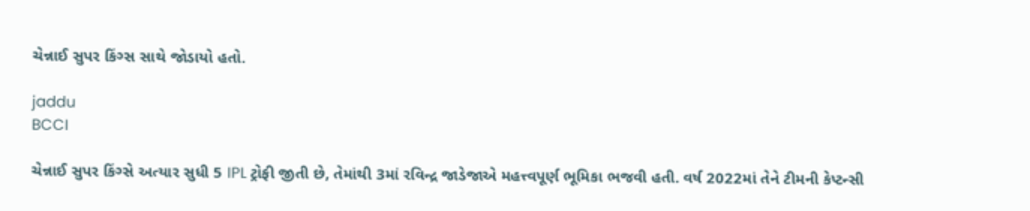ચેન્નાઈ સુપર કિંગ્સ સાથે જોડાયો હતો.

jaddu
BCCI

ચેન્નાઈ સુપર કિંગ્સે અત્યાર સુધી 5 IPL ટ્રોફી જીતી છે, તેમાંથી 3માં રવિન્દ્ર જાડેજાએ મહત્ત્વપૂર્ણ ભૂમિકા ભજવી હતી. વર્ષ 2022માં તેને ટીમની કેપ્ટન્સી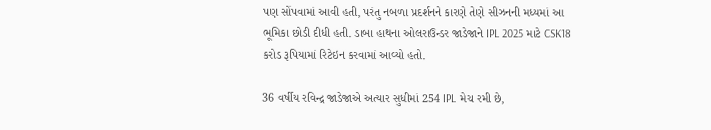પણ સોંપવામાં આવી હતી, પરંતુ નબળા પ્રદર્શનને કારણે તેણે સીઝનની મધ્યમાં આ ભૂમિકા છોડી દીધી હતી. ડાબા હાથના ઓલરાઉન્ડર જાડેજાને IPL 2025 માટે CSK18 કરોડ રૂપિયામાં રિટેઇન કરવામાં આવ્યો હતો.

36 વર્ષીય રવિન્દ્ર જાડેજાએ અત્યાર સુધીમાં 254 IPL મેચ રમી છે,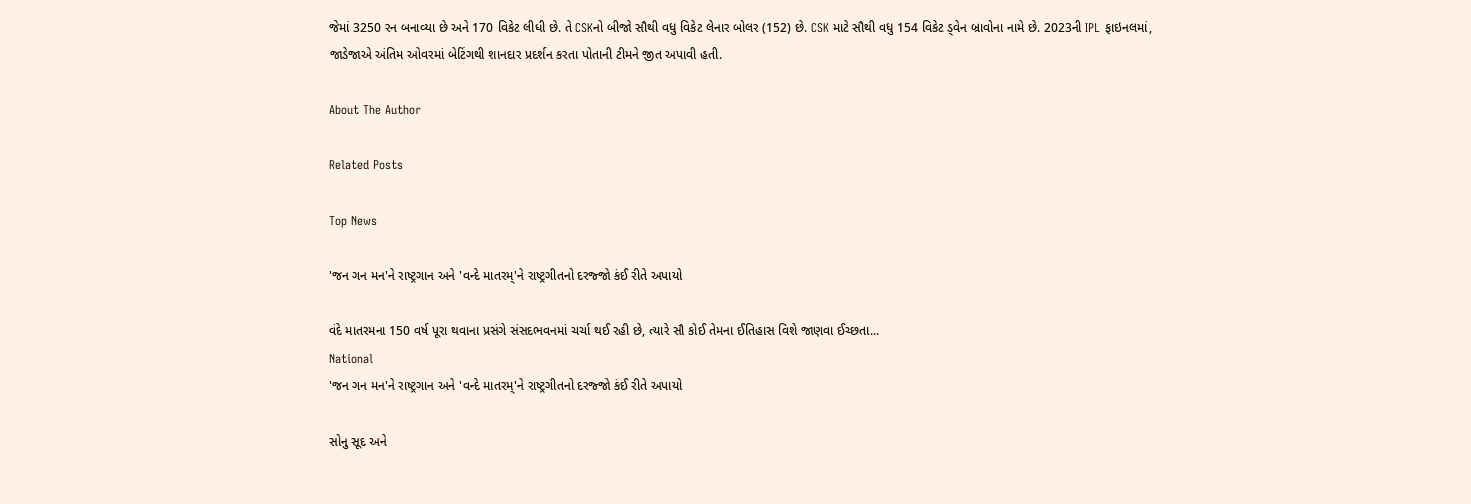જેમાં 3250 રન બનાવ્યા છે અને 170 વિકેટ લીધી છે. તે CSKનો બીજો સૌથી વધુ વિકેટ લેનાર બોલર (152) છે. CSK માટે સૌથી વધુ 154 વિકેટ ડ્વેન બ્રાવોના નામે છે. 2023ની IPL ફાઇનલમાં, જાડેજાએ અંતિમ ઓવરમાં બેટિંગથી શાનદાર પ્રદર્શન કરતા પોતાની ટીમને જીત અપાવી હતી.

About The Author

Related Posts

Top News

'જન ગન મન'ને રાષ્ટ્રગાન અને 'વન્દે માતરમ્'ને રાષ્ટ્રગીતનો દરજ્જો કંઈ રીતે અપાયો

વંદે માતરમના 150 વર્ષ પૂરા થવાના પ્રસંગે સંસદભવનમાં ચર્ચા થઈ રહી છે, ત્યારે સૌ કોઈ તેમના ઈતિહાસ વિશે જાણવા ઈચ્છતા...
National
'જન ગન મન'ને રાષ્ટ્રગાન અને 'વન્દે માતરમ્'ને રાષ્ટ્રગીતનો દરજ્જો કંઈ રીતે અપાયો

સોનુ સૂદ અને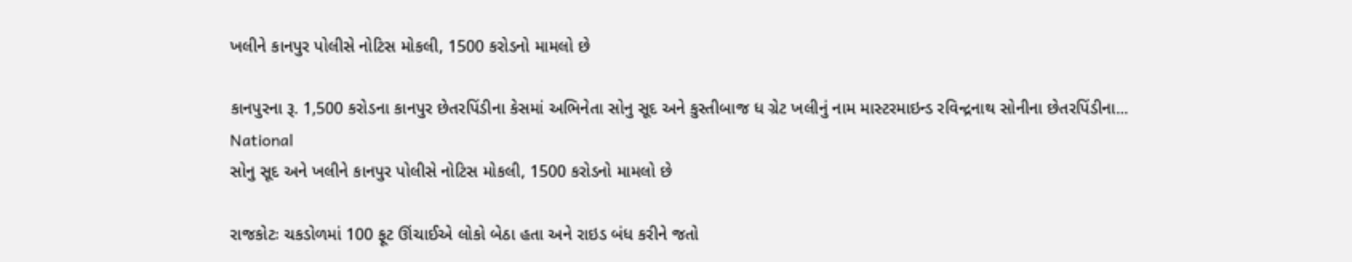ખલીને કાનપુર પોલીસે નોટિસ મોકલી, 1500 કરોડનો મામલો છે

કાનપુરના રૂ. 1,500 કરોડના કાનપુર છેતરપિંડીના કેસમાં અભિનેતા સોનુ સૂદ અને કુસ્તીબાજ ધ ગ્રેટ ખલીનું નામ માસ્ટરમાઇન્ડ રવિન્દ્રનાથ સોનીના છેતરપિંડીના...
National
સોનુ સૂદ અને ખલીને કાનપુર પોલીસે નોટિસ મોકલી, 1500 કરોડનો મામલો છે

રાજકોટઃ ચકડોળમાં 100 ફૂટ ઊંચાઈએ લોકો બેઠા હતા અને રાઇડ બંધ કરીને જતો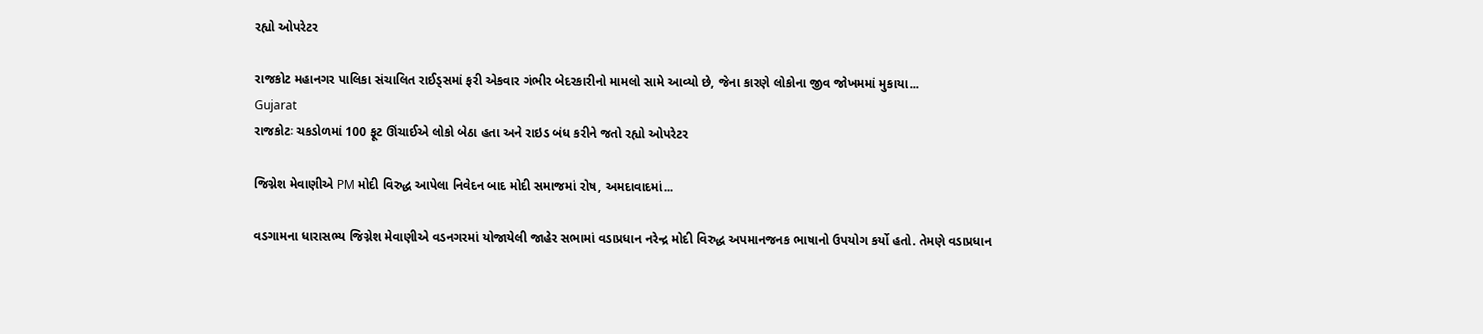રહ્યો ઓપરેટર

રાજકોટ મહાનગર પાલિકા સંચાલિત રાઈડ્સમાં ફરી એકવાર ગંભીર બેદરકારીનો મામલો સામે આવ્યો છે, જેના કારણે લોકોના જીવ જોખમમાં મુકાયા...
Gujarat
રાજકોટઃ ચકડોળમાં 100 ફૂટ ઊંચાઈએ લોકો બેઠા હતા અને રાઇડ બંધ કરીને જતો રહ્યો ઓપરેટર

જિગ્નેશ મેવાણીએ PM મોદી વિરુદ્ધ આપેલા નિવેદન બાદ મોદી સમાજમાં રોષ, અમદાવાદમાં...

વડગામના ધારાસભ્ય જિગ્નેશ મેવાણીએ વડનગરમાં યોજાયેલી જાહેર સભામાં વડાપ્રધાન નરેન્દ્ર મોદી વિરુદ્ધ અપમાનજનક ભાષાનો ઉપયોગ કર્યો હતો. તેમણે વડાપ્રધાન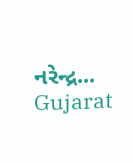નરેન્દ્ર...
Gujarat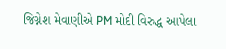જિગ્નેશ મેવાણીએ PM મોદી વિરુદ્ધ આપેલા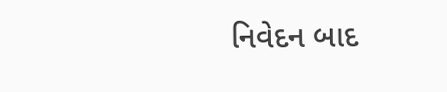નિવેદન બાદ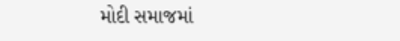મોદી સમાજમાં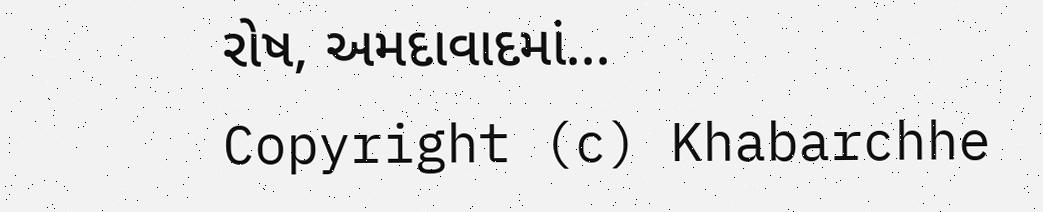રોષ, અમદાવાદમાં...
Copyright (c) Khabarchhe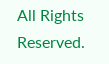All Rights Reserved.